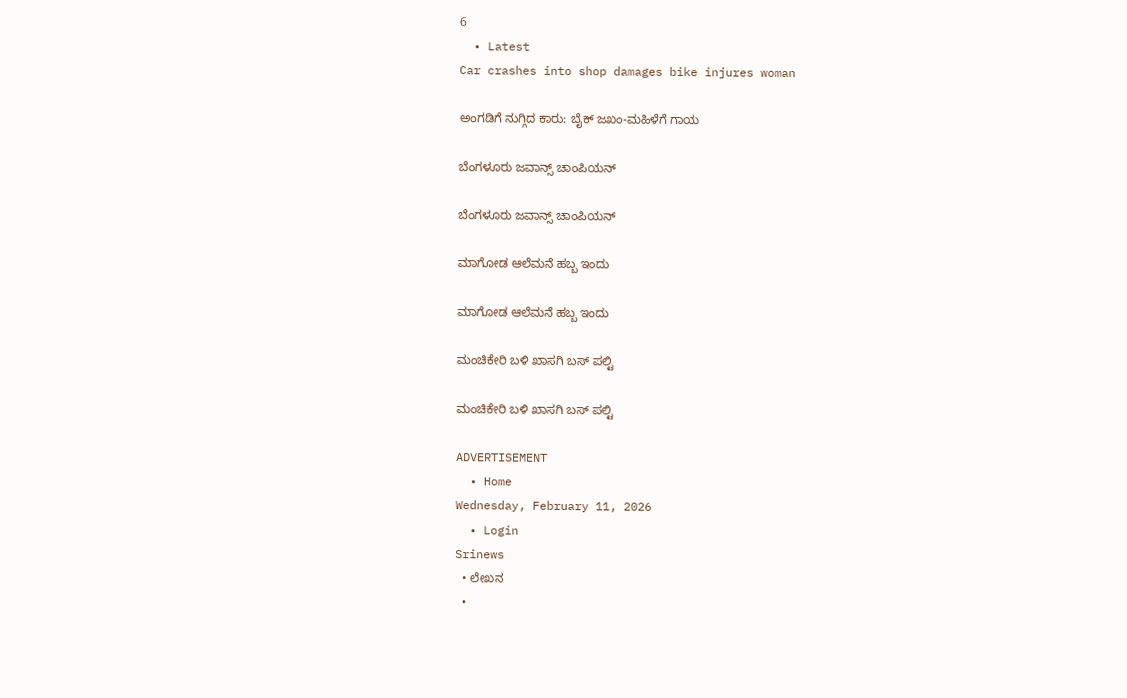6
  • Latest
Car crashes into shop damages bike injures woman

ಅಂಗಡಿಗೆ ನುಗ್ಗಿದ ಕಾರು: ಬೈಕ್ ಜಖಂ-ಮಹಿಳೆಗೆ ಗಾಯ

ಬೆಂಗಳೂರು ಜವಾನ್ಸ್ ಚಾಂಪಿಯನ್

ಬೆಂಗಳೂರು ಜವಾನ್ಸ್ ಚಾಂಪಿಯನ್

ಮಾಗೋಡ ಆಲೆಮನೆ ಹಬ್ಬ ಇಂದು

ಮಾಗೋಡ ಆಲೆಮನೆ ಹಬ್ಬ ಇಂದು

ಮಂಚಿಕೇರಿ‌ ಬಳಿ ಖಾಸಗಿ ಬಸ್ ಪಲ್ಟಿ

ಮಂಚಿಕೇರಿ‌ ಬಳಿ ಖಾಸಗಿ ಬಸ್ ಪಲ್ಟಿ

ADVERTISEMENT
  • Home
Wednesday, February 11, 2026
  • Login
Srinews
  • ಲೇಖನ
  •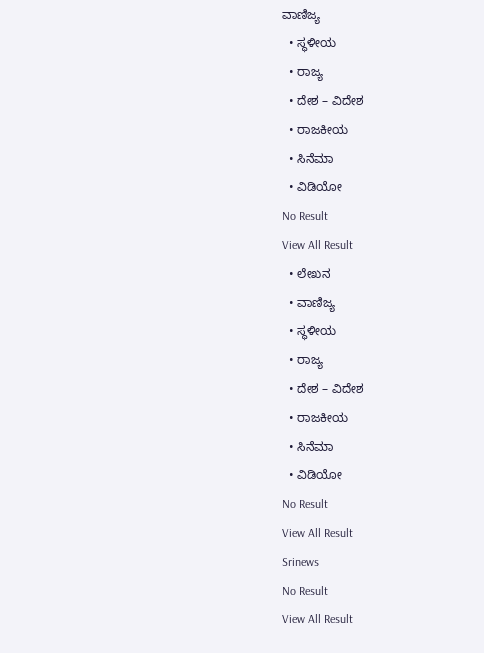ವಾಣಿಜ್ಯ
  • ಸ್ಥಳೀಯ
  • ರಾಜ್ಯ
  • ದೇಶ – ವಿದೇಶ
  • ರಾಜಕೀಯ
  • ಸಿನೆಮಾ
  • ವಿಡಿಯೋ
No Result
View All Result
  • ಲೇಖನ
  • ವಾಣಿಜ್ಯ
  • ಸ್ಥಳೀಯ
  • ರಾಜ್ಯ
  • ದೇಶ – ವಿದೇಶ
  • ರಾಜಕೀಯ
  • ಸಿನೆಮಾ
  • ವಿಡಿಯೋ
No Result
View All Result
Srinews
No Result
View All Result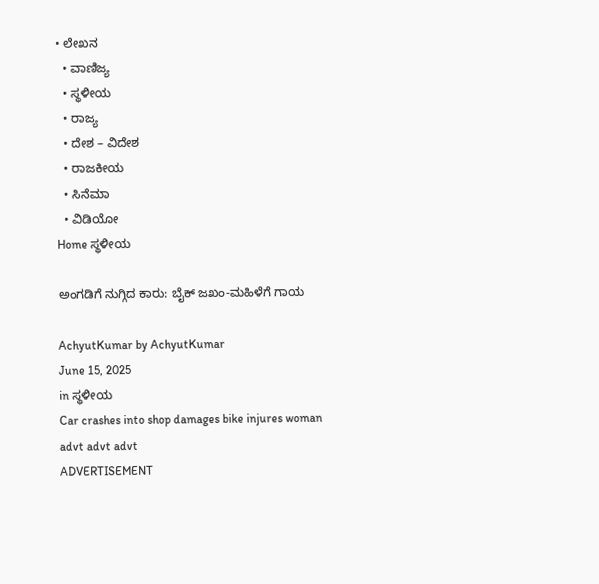• ಲೇಖನ
  • ವಾಣಿಜ್ಯ
  • ಸ್ಥಳೀಯ
  • ರಾಜ್ಯ
  • ದೇಶ – ವಿದೇಶ
  • ರಾಜಕೀಯ
  • ಸಿನೆಮಾ
  • ವಿಡಿಯೋ
Home ಸ್ಥಳೀಯ

ಅಂಗಡಿಗೆ ನುಗ್ಗಿದ ಕಾರು: ಬೈಕ್ ಜಖಂ-ಮಹಿಳೆಗೆ ಗಾಯ

AchyutKumar by AchyutKumar
June 15, 2025
in ಸ್ಥಳೀಯ
Car crashes into shop damages bike injures woman
advt advt advt
ADVERTISEMENT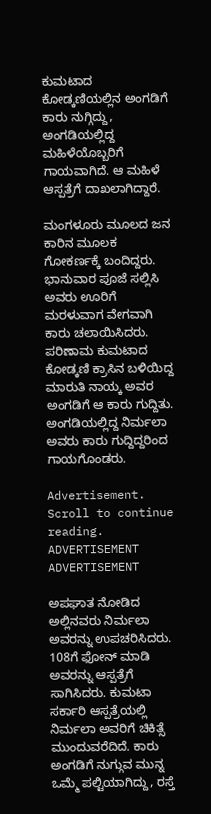ಕುಮಟಾದ ಕೋಡ್ಕಣಿಯಲ್ಲಿನ ಅಂಗಡಿಗೆ ಕಾರು ನುಗ್ಗಿದ್ದು, ಅಂಗಡಿಯಲ್ಲಿದ್ದ ಮಹಿಳೆಯೊಬ್ಬರಿಗೆ ಗಾಯವಾಗಿದೆ. ಆ ಮಹಿಳೆ ಆಸ್ಪತ್ರೆಗೆ ದಾಖಲಾಗಿದ್ದಾರೆ.

ಮಂಗಳೂರು ಮೂಲದ ಜನ ಕಾರಿನ ಮೂಲಕ ಗೋಕರ್ಣಕ್ಕೆ ಬಂದಿದ್ದರು. ಭಾನುವಾರ ಪೂಜೆ ಸಲ್ಲಿಸಿ ಅವರು ಊರಿಗೆ ಮರಳುವಾಗ ವೇಗವಾಗಿ ಕಾರು ಚಲಾಯಿಸಿದರು. ಪರಿಣಾಮ ಕುಮಟಾದ ಕೋಡ್ಕಣಿ ಕ್ರಾಸಿನ ಬಳಿಯಿದ್ದ ಮಾರುತಿ ನಾಯ್ಕ ಅವರ ಅಂಗಡಿಗೆ ಆ ಕಾರು ಗುದ್ದಿತು. ಅಂಗಡಿಯಲ್ಲಿದ್ದ ನಿರ್ಮಲಾ ಅವರು ಕಾರು ಗುದ್ದಿದ್ದರಿಂದ ಗಾಯಗೊಂಡರು.

Advertisement. Scroll to continue reading.
ADVERTISEMENT
ADVERTISEMENT

ಅಪಘಾತ ನೋಡಿದ ಅಲ್ಲಿನವರು ನಿರ್ಮಲಾ ಅವರನ್ನು ಉಪಚರಿಸಿದರು. 108ಗೆ ಫೋನ್ ಮಾಡಿ ಅವರನ್ನು ಆಸ್ಪತ್ರೆಗೆ ಸಾಗಿಸಿದರು. ಕುಮಟಾ ಸರ್ಕಾರಿ ಆಸ್ಪತ್ರೆಯಲ್ಲಿ ನಿರ್ಮಲಾ ಅವರಿಗೆ ಚಿಕಿತ್ಸೆ ಮುಂದುವರೆದಿದೆ. ಕಾರು ಅಂಗಡಿಗೆ ನುಗ್ಗುವ ಮುನ್ನ ಒಮ್ಮೆ ಪಲ್ಟಿಯಾಗಿದ್ದು, ರಸ್ತೆ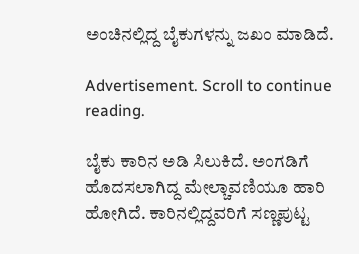ಅಂಚಿನಲ್ಲಿದ್ದ ಬೈಕುಗಳನ್ನು ಜಖಂ ಮಾಡಿದೆ.

Advertisement. Scroll to continue reading.

ಬೈಕು ಕಾರಿನ ಅಡಿ ಸಿಲುಕಿದೆ. ಅಂಗಡಿಗೆ ಹೊದಸಲಾಗಿದ್ದ ಮೇಲ್ಚಾವಣಿಯೂ ಹಾರಿ ಹೋಗಿದೆ. ಕಾರಿನಲ್ಲಿದ್ದವರಿಗೆ ಸಣ್ಣಪುಟ್ಟ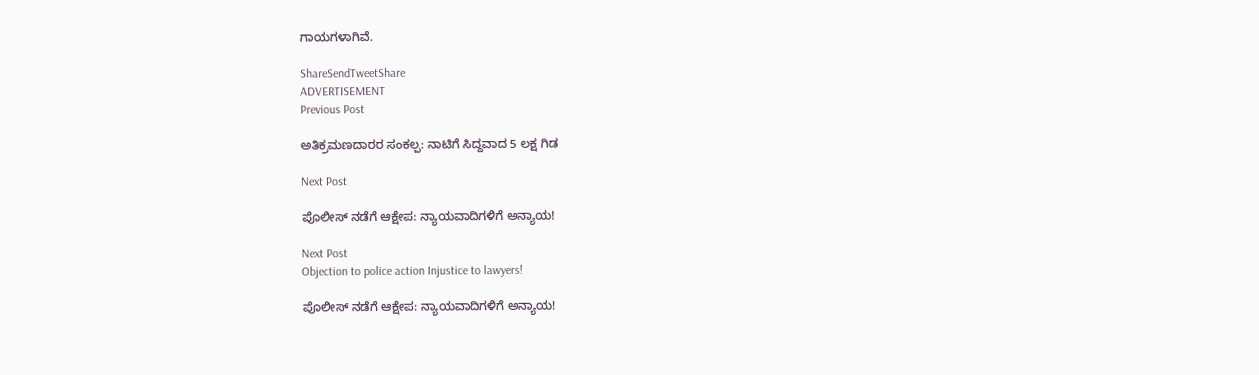ಗಾಯಗಳಾಗಿವೆ.

ShareSendTweetShare
ADVERTISEMENT
Previous Post

ಅತಿಕ್ರಮಣದಾರರ ಸಂಕಲ್ಪ: ನಾಟಿಗೆ ಸಿದ್ದವಾದ 5 ಲಕ್ಷ ಗಿಡ

Next Post

ಪೊಲೀಸ್ ನಡೆಗೆ ಆಕ್ಷೇಪ: ನ್ಯಾಯವಾದಿಗಳಿಗೆ ಅನ್ಯಾಯ!

Next Post
Objection to police action Injustice to lawyers!

ಪೊಲೀಸ್ ನಡೆಗೆ ಆಕ್ಷೇಪ: ನ್ಯಾಯವಾದಿಗಳಿಗೆ ಅನ್ಯಾಯ!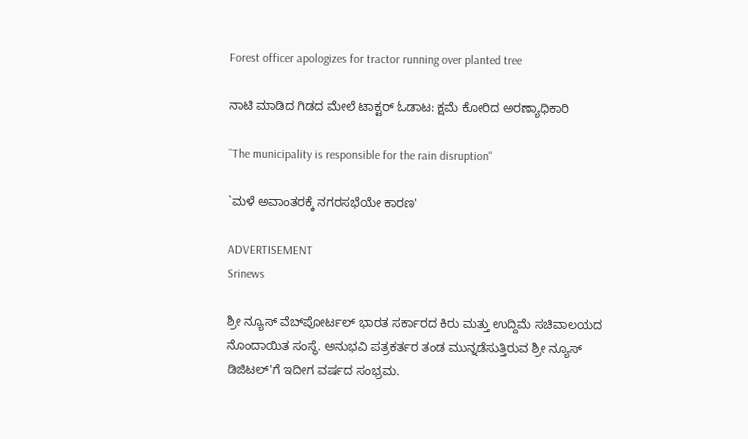Forest officer apologizes for tractor running over planted tree

ನಾಟಿ ಮಾಡಿದ ಗಿಡದ ಮೇಲೆ ಟಾಕ್ಟರ್ ಓಡಾಟ: ಕ್ಷಮೆ ಕೋರಿದ ಅರಣ್ಯಾಧಿಕಾರಿ

``The municipality is responsible for the rain disruption''

`ಮಳೆ ಅವಾಂತರಕ್ಕೆ ನಗರಸಭೆಯೇ ಕಾರಣ'

ADVERTISEMENT
Srinews

ಶ್ರೀ ನ್ಯೂಸ್ ವೆಬ್‌ಪೋರ್ಟಲ್ ಭಾರತ ಸರ್ಕಾರದ ಕಿರು ಮತ್ತು ಉದ್ದಿಮೆ ಸಚಿವಾಲಯದ ನೊಂದಾಯಿತ ಸಂಸ್ಥೆ. ಅನುಭವಿ ಪತ್ರಕರ್ತರ ತಂಡ ಮುನ್ನಡೆಸುತ್ತಿರುವ ಶ್ರೀ ನ್ಯೂಸ್ ಡಿಜಿಟಲ್'ಗೆ ಇದೀಗ ವರ್ಷದ ಸಂಭ್ರಮ.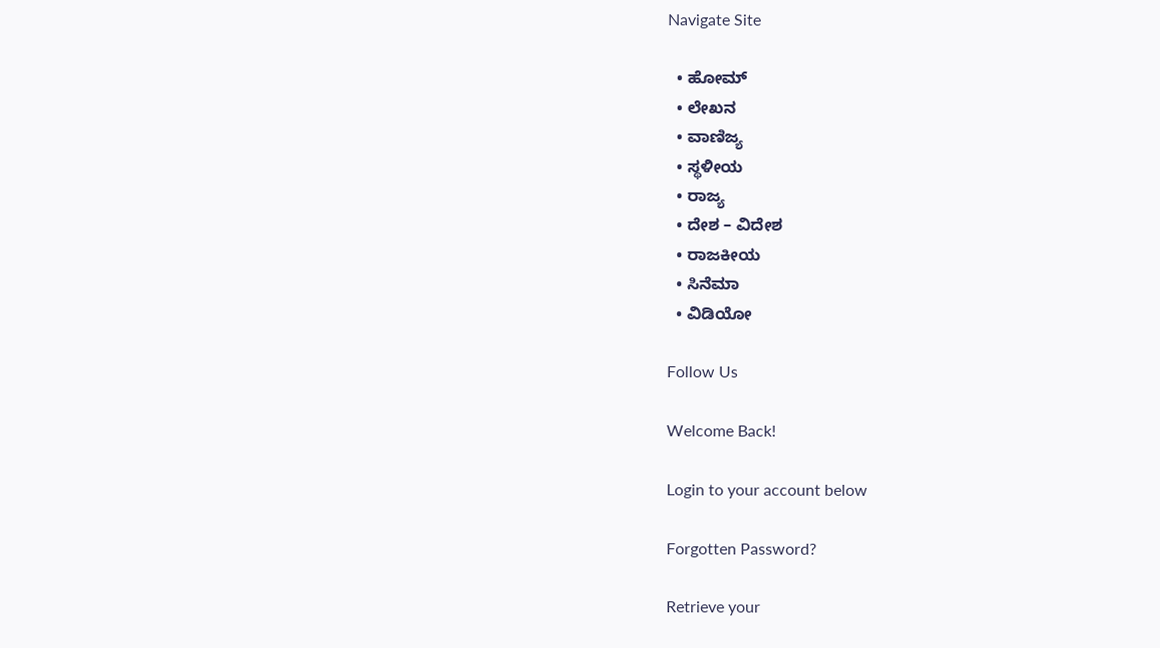Navigate Site

  • ಹೋಮ್
  • ಲೇಖನ
  • ವಾಣಿಜ್ಯ
  • ಸ್ಥಳೀಯ
  • ರಾಜ್ಯ
  • ದೇಶ – ವಿದೇಶ
  • ರಾಜಕೀಯ
  • ಸಿನೆಮಾ
  • ವಿಡಿಯೋ

Follow Us

Welcome Back!

Login to your account below

Forgotten Password?

Retrieve your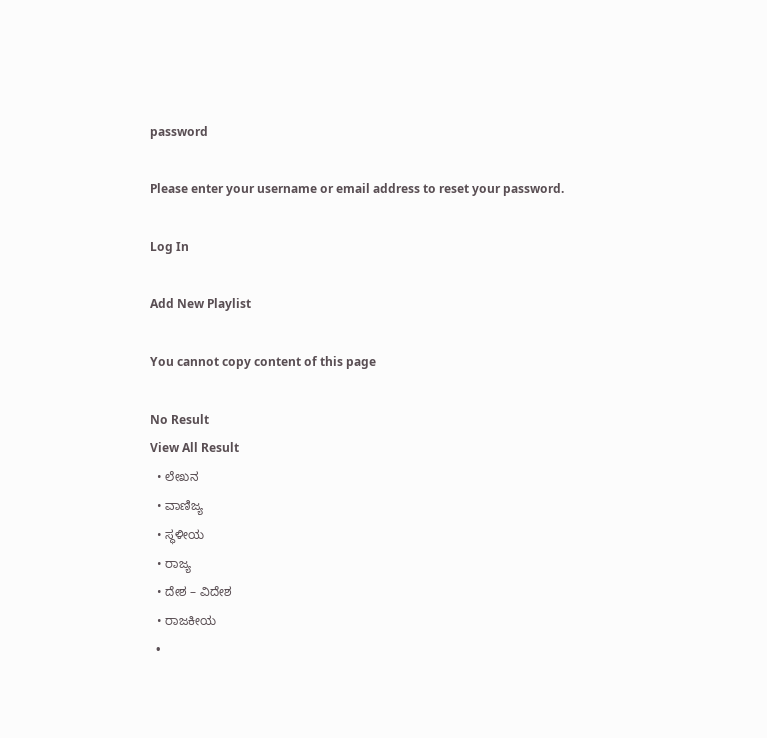password

Please enter your username or email address to reset your password.

Log In

Add New Playlist

You cannot copy content of this page

No Result
View All Result
  • ಲೇಖನ
  • ವಾಣಿಜ್ಯ
  • ಸ್ಥಳೀಯ
  • ರಾಜ್ಯ
  • ದೇಶ – ವಿದೇಶ
  • ರಾಜಕೀಯ
  •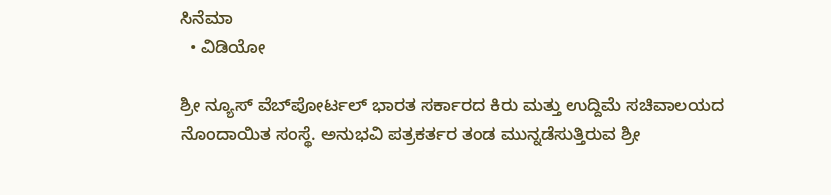ಸಿನೆಮಾ
  • ವಿಡಿಯೋ

ಶ್ರೀ ನ್ಯೂಸ್ ವೆಬ್‌ಪೋರ್ಟಲ್ ಭಾರತ ಸರ್ಕಾರದ ಕಿರು ಮತ್ತು ಉದ್ದಿಮೆ ಸಚಿವಾಲಯದ ನೊಂದಾಯಿತ ಸಂಸ್ಥೆ. ಅನುಭವಿ ಪತ್ರಕರ್ತರ ತಂಡ ಮುನ್ನಡೆಸುತ್ತಿರುವ ಶ್ರೀ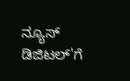ನ್ಯೂಸ್ ಡಿಜಿಟಲ್'ಗೆ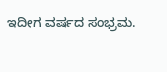ಇದೀಗ ವರ್ಷದ ಸಂಭ್ರಮ.